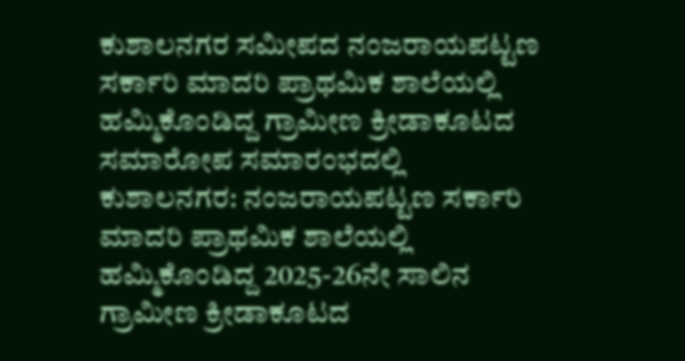ಕುಶಾಲನಗರ ಸಮೀಪದ ನಂಜರಾಯಪಟ್ಟಣ ಸರ್ಕಾರಿ ಮಾದರಿ ಪ್ರಾಥಮಿಕ ಶಾಲೆಯಲ್ಲಿ ಹಮ್ಮಿಕೊಂಡಿದ್ದ ಗ್ರಾಮೀಣ ಕ್ರೀಡಾಕೂಟದ ಸಮಾರೋಪ ಸಮಾರಂಭದಲ್ಲಿ
ಕುಶಾಲನಗರ: ನಂಜರಾಯಪಟ್ಟಣ ಸರ್ಕಾರಿ ಮಾದರಿ ಪ್ರಾಥಮಿಕ ಶಾಲೆಯಲ್ಲಿ ಹಮ್ಮಿಕೊಂಡಿದ್ದ 2025-26ನೇ ಸಾಲಿನ ಗ್ರಾಮೀಣ ಕ್ರೀಡಾಕೂಟದ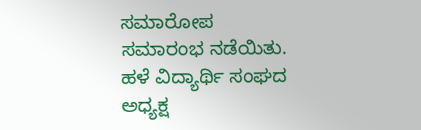ಸಮಾರೋಪ ಸಮಾರಂಭ ನಡೆಯಿತು.
ಹಳೆ ವಿದ್ಯಾರ್ಥಿ ಸಂಘದ ಅಧ್ಯಕ್ಷ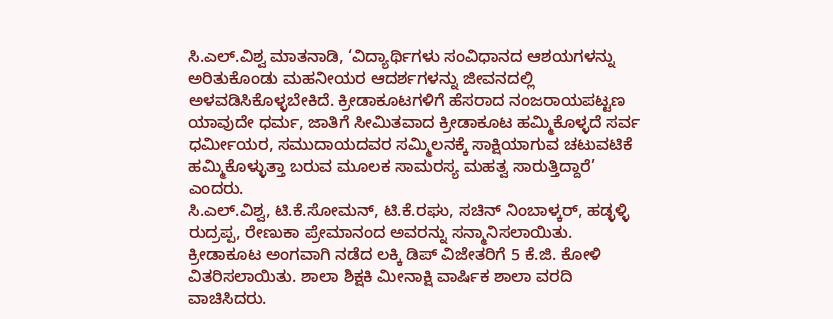ಸಿ.ಎಲ್.ವಿಶ್ವ ಮಾತನಾಡಿ, ‘ವಿದ್ಯಾರ್ಥಿಗಳು ಸಂವಿಧಾನದ ಆಶಯಗಳನ್ನು ಅರಿತುಕೊಂಡು ಮಹನೀಯರ ಆದರ್ಶಗಳನ್ನು ಜೀವನದಲ್ಲಿ ಅಳವಡಿಸಿಕೊಳ್ಳಬೇಕಿದೆ. ಕ್ರೀಡಾಕೂಟಗಳಿಗೆ ಹೆಸರಾದ ನಂಜರಾಯಪಟ್ಟಣ ಯಾವುದೇ ಧರ್ಮ, ಜಾತಿಗೆ ಸೀಮಿತವಾದ ಕ್ರೀಡಾಕೂಟ ಹಮ್ಮಿಕೊಳ್ಳದೆ ಸರ್ವ ಧರ್ಮೀಯರ, ಸಮುದಾಯದವರ ಸಮ್ಮಿಲನಕ್ಕೆ ಸಾಕ್ಷಿಯಾಗುವ ಚಟುವಟಿಕೆ ಹಮ್ಮಿಕೊಳ್ಳುತ್ತಾ ಬರುವ ಮೂಲಕ ಸಾಮರಸ್ಯ ಮಹತ್ವ ಸಾರುತ್ತಿದ್ದಾರೆ’ ಎಂದರು.
ಸಿ.ಎಲ್.ವಿಶ್ವ, ಟಿ.ಕೆ.ಸೋಮನ್, ಟಿ.ಕೆ.ರಘು, ಸಚಿನ್ ನಿಂಬಾಳ್ಕರ್, ಹಡ್ಳಳ್ಳಿ ರುದ್ರಪ್ಪ, ರೇಣುಕಾ ಪ್ರೇಮಾನಂದ ಅವರನ್ನು ಸನ್ಮಾನಿಸಲಾಯಿತು.
ಕ್ರೀಡಾಕೂಟ ಅಂಗವಾಗಿ ನಡೆದ ಲಕ್ಕಿ ಡಿಪ್ ವಿಜೇತರಿಗೆ 5 ಕೆ.ಜಿ. ಕೋಳಿ ವಿತರಿಸಲಾಯಿತು. ಶಾಲಾ ಶಿಕ್ಷಕಿ ಮೀನಾಕ್ಷಿ ವಾರ್ಷಿಕ ಶಾಲಾ ವರದಿ ವಾಚಿಸಿದರು.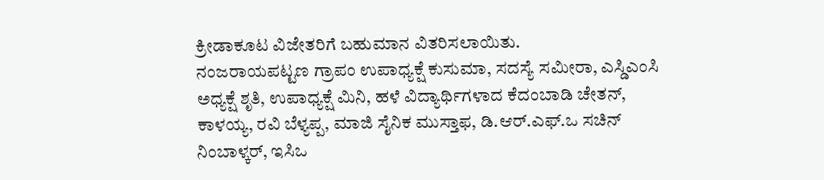ಕ್ರೀಡಾಕೂಟ ವಿಜೇತರಿಗೆ ಬಹುಮಾನ ವಿತರಿಸಲಾಯಿತು.
ನಂಜರಾಯಪಟ್ಟಣ ಗ್ರಾಪಂ ಉಪಾಧ್ಯಕ್ಷೆ ಕುಸುಮಾ, ಸದಸ್ಯೆ ಸಮೀರಾ, ಎಸ್ಡಿಎಂಸಿ ಅಧ್ಯಕ್ಷೆ ಶೃತಿ, ಉಪಾಧ್ಯಕ್ಷೆ ಮಿನಿ, ಹಳೆ ವಿದ್ಯಾರ್ಥಿಗಳಾದ ಕೆದಂಬಾಡಿ ಚೇತನ್, ಕಾಳಯ್ಯ, ರವಿ ಬೆಳ್ಯಪ್ಪ, ಮಾಜಿ ಸೈನಿಕ ಮುಸ್ತಾಫ, ಡಿ.ಆರ್.ಎಫ್.ಒ ಸಚಿನ್ ನಿಂಬಾಳ್ಕರ್, ಇಸಿಒ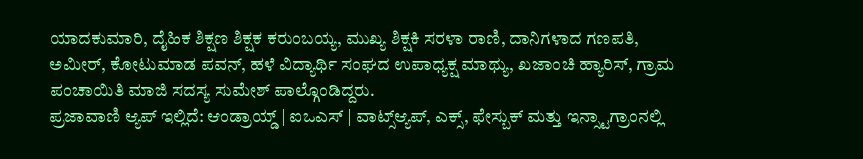ಯಾದಕುಮಾರಿ, ದೈಹಿಕ ಶಿಕ್ಷಣ ಶಿಕ್ಷಕ ಕರುಂಬಯ್ಯ, ಮುಖ್ಯ ಶಿಕ್ಷಕಿ ಸರಳಾ ರಾಣಿ, ದಾನಿಗಳಾದ ಗಣಪತಿ, ಅಮೀರ್, ಕೋಟುಮಾಡ ಪವನ್, ಹಳೆ ವಿದ್ಯಾರ್ಥಿ ಸಂಘದ ಉಪಾಧ್ಯಕ್ಷ ಮಾಥ್ಯು, ಖಜಾಂಚಿ ಹ್ಯಾರಿಸ್, ಗ್ರಾಮ ಪಂಚಾಯಿತಿ ಮಾಜಿ ಸದಸ್ಯ ಸುಮೇಶ್ ಪಾಲ್ಗೊಂಡಿದ್ದರು.
ಪ್ರಜಾವಾಣಿ ಆ್ಯಪ್ ಇಲ್ಲಿದೆ: ಆಂಡ್ರಾಯ್ಡ್ | ಐಒಎಸ್ | ವಾಟ್ಸ್ಆ್ಯಪ್, ಎಕ್ಸ್, ಫೇಸ್ಬುಕ್ ಮತ್ತು ಇನ್ಸ್ಟಾಗ್ರಾಂನಲ್ಲಿ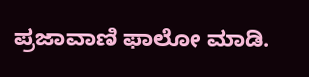ಪ್ರಜಾವಾಣಿ ಫಾಲೋ ಮಾಡಿ.